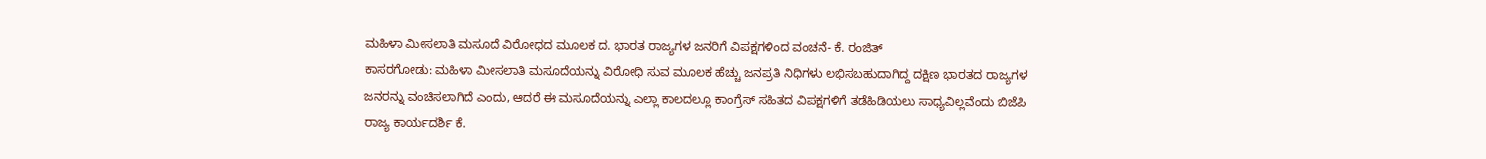ಮಹಿಳಾ ಮೀಸಲಾತಿ ಮಸೂದೆ ವಿರೋಧದ ಮೂಲಕ ದ. ಭಾರತ ರಾಜ್ಯಗಳ ಜನರಿಗೆ ವಿಪಕ್ಷಗಳಿಂದ ವಂಚನೆ- ಕೆ. ರಂಜಿತ್
ಕಾಸರಗೋಡು: ಮಹಿಳಾ ಮೀಸಲಾತಿ ಮಸೂದೆಯನ್ನು ವಿರೋಧಿ ಸುವ ಮೂಲಕ ಹೆಚ್ಚು ಜನಪ್ರತಿ ನಿಧಿಗಳು ಲಭಿಸಬಹುದಾಗಿದ್ದ ದಕ್ಷಿಣ ಭಾರತದ ರಾಜ್ಯಗಳ ಜನರನ್ನು ವಂಚಿಸಲಾಗಿದೆ ಎಂದು, ಆದರೆ ಈ ಮಸೂದೆಯನ್ನು ಎಲ್ಲಾ ಕಾಲದಲ್ಲೂ ಕಾಂಗ್ರೆಸ್ ಸಹಿತದ ವಿಪಕ್ಷಗಳಿಗೆ ತಡೆಹಿಡಿಯಲು ಸಾಧ್ಯವಿಲ್ಲವೆಂದು ಬಿಜೆಪಿ ರಾಜ್ಯ ಕಾರ್ಯದರ್ಶಿ ಕೆ.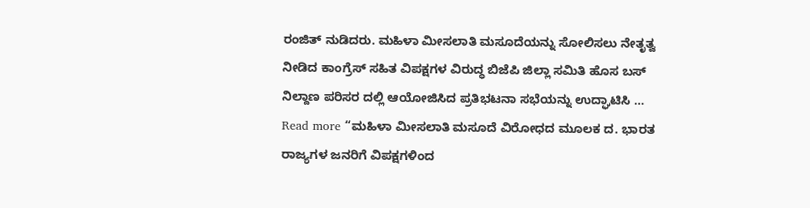ರಂಜಿತ್ ನುಡಿದರು. ಮಹಿಳಾ ಮೀಸಲಾತಿ ಮಸೂದೆಯನ್ನು ಸೋಲಿಸಲು ನೇತೃತ್ವ ನೀಡಿದ ಕಾಂಗ್ರೆಸ್ ಸಹಿತ ವಿಪಕ್ಷಗಳ ವಿರುದ್ಧ ಬಿಜೆಪಿ ಜಿಲ್ಲಾ ಸಮಿತಿ ಹೊಸ ಬಸ್ ನಿಲ್ದಾಣ ಪರಿಸರ ದಲ್ಲಿ ಆಯೋಜಿಸಿದ ಪ್ರತಿಭಟನಾ ಸಭೆಯನ್ನು ಉದ್ಘಾಟಿಸಿ …
Read more “ಮಹಿಳಾ ಮೀಸಲಾತಿ ಮಸೂದೆ ವಿರೋಧದ ಮೂಲಕ ದ. ಭಾರತ ರಾಜ್ಯಗಳ ಜನರಿಗೆ ವಿಪಕ್ಷಗಳಿಂದ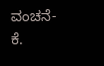ವಂಚನೆ- ಕೆ.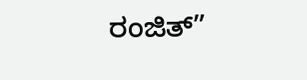ರಂಜಿತ್”